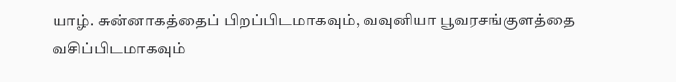யாழ். சுன்னாகத்தைப் பிறப்பிடமாகவும், வவுனியா பூவரசங்குளத்தை வசிப்பிடமாகவும்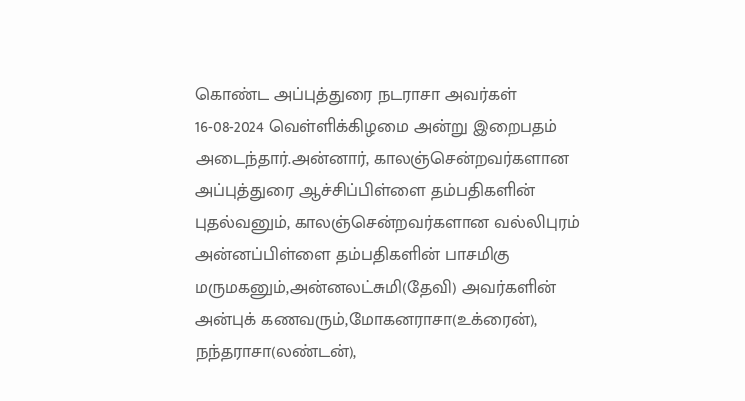கொண்ட அப்புத்துரை நடராசா அவர்கள் 16-08-2024 வெள்ளிக்கிழமை அன்று இறைபதம் அடைந்தார்.அன்னார், காலஞ்சென்றவர்களான அப்புத்துரை ஆச்சிப்பிள்ளை தம்பதிகளின் புதல்வனும், காலஞ்சென்றவர்களான வல்லிபுரம் அன்னப்பிள்ளை தம்பதிகளின் பாசமிகு மருமகனும்,அன்னலட்சுமி(தேவி) அவர்களின் அன்புக் கணவரும்,மோகனராசா(உக்ரைன்), நந்தராசா(லண்டன்),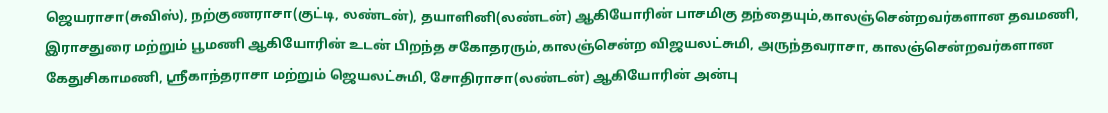ஜெயராசா(சுவிஸ்), நற்குணராசா(குட்டி, லண்டன்), தயாளினி(லண்டன்) ஆகியோரின் பாசமிகு தந்தையும்,காலஞ்சென்றவர்களான தவமணி, இராசதுரை மற்றும் பூமணி ஆகியோரின் உடன் பிறந்த சகோதரரும்,காலஞ்சென்ற விஜயலட்சுமி, அருந்தவராசா, காலஞ்சென்றவர்களான கேதுசிகாமணி, ஶ்ரீகாந்தராசா மற்றும் ஜெயலட்சுமி, சோதிராசா(லண்டன்) ஆகியோரின் அன்பு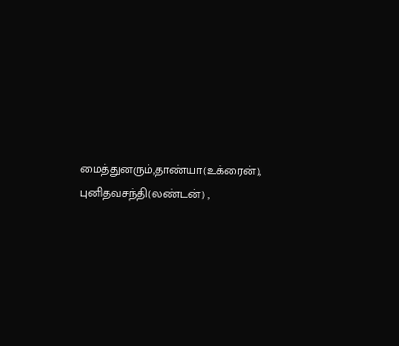மைத்துனரும்,தாண்யா(உக்ரைன்), புனிதவசந்தி(லண்டன்) ,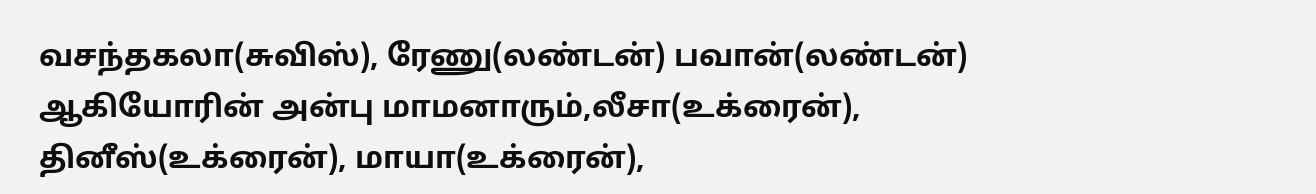வசந்தகலா(சுவிஸ்), ரேணு(லண்டன்) பவான்(லண்டன்) ஆகியோரின் அன்பு மாமனாரும்,லீசா(உக்ரைன்), தினீஸ்(உக்ரைன்), மாயா(உக்ரைன்),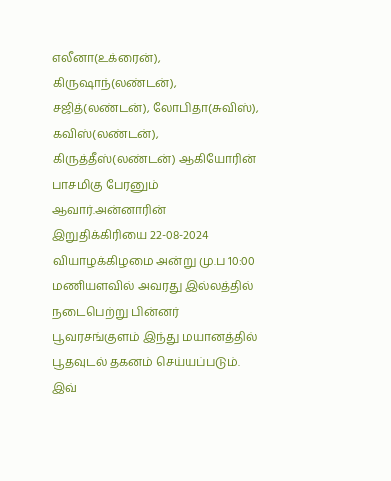எலீனா(உக்ரைன்), கிருஷாந்(லண்டன்), சஜித்(லண்டன்), லோபிதா(சுவிஸ்), கவிஸ்(லண்டன்), கிருத்தீஸ்(லண்டன்) ஆகியோரின் பாசமிகு பேரனும் ஆவார்.அன்னாரின் இறுதிக்கிரியை 22-08-2024 வியாழக்கிழமை அன்று மு.ப 10:00 மணியளவில் அவரது இல்லத்தில் நடைபெற்று பின்னர் பூவரசங்குளம் இந்து மயானத்தில் பூதவுடல் தகனம் செய்யப்படும். இவ்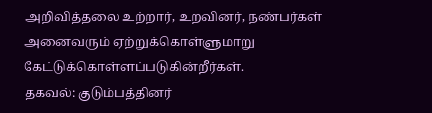அறிவித்தலை உற்றார், உறவினர், நண்பர்கள் அனைவரும் ஏற்றுக்கொள்ளுமாறு கேட்டுக்கொள்ளப்படுகின்றீர்கள்.
தகவல்: குடும்பத்தினர்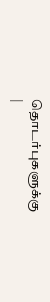தொடர்புகளுக்கு
|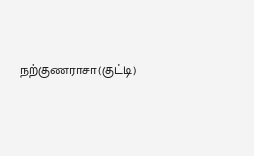நற்குணராசா(குட்டி)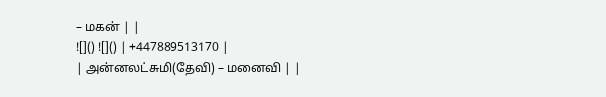– மகன் | |
![]() ![]() | +447889513170 |
| அன்னலட்சுமி(தேவி) – மனைவி | |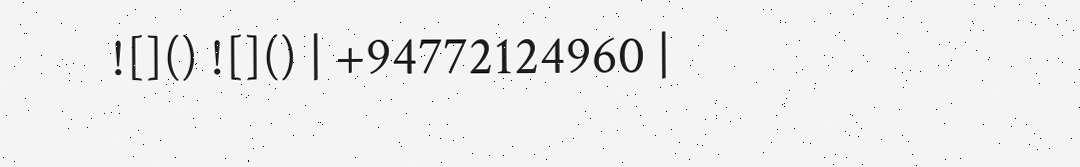![]() ![]() | +94772124960 |